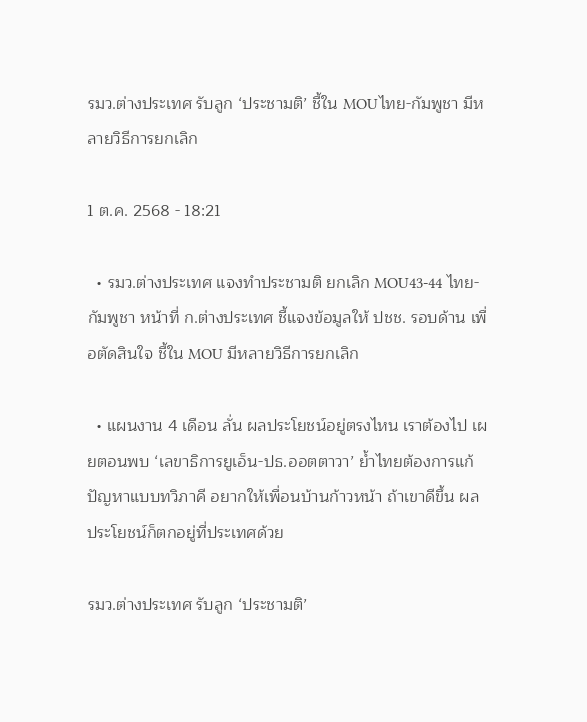รมว.ต่างประเทศ รับลูก ‘ประชามติ’ ชี้ใน MOUไทย-กัมพูชา มีหลายวิธีการยกเลิก

1 ต.ค. 2568 - 18:21

  • รมว.ต่างประเทศ แจงทำประชามติ ยกเลิก MOU43-44 ไทย-กัมพูชา หน้าที่ ก.ต่างประเทศ ชี้แจงข้อมูลให้ ปชช. รอบด้าน เพื่อตัดสินใจ ชี้ใน MOU มีหลายวิธีการยกเลิก

  • แผนงาน 4 เดือน ลั่น ผลประโยชน์อยู่ตรงไหน เราต้องไป เผยตอนพบ ‘เลขาธิการยูเอ็น-ปธ.ออตตาวา’ ย้ำไทยต้องการแก้ปัญหาแบบทวิภาคี อยากให้เพื่อนบ้านก้าวหน้า ถ้าเขาดีขึ้น ผลประโยชน์ก็ตกอยู่ที่ประเทศด้วย

รมว.ต่างประเทศ รับลูก ‘ประชามติ’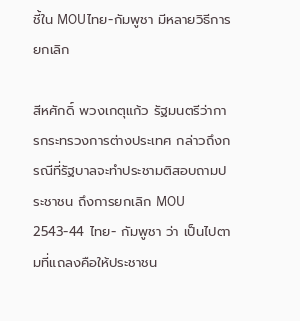ชี้ใน MOUไทย-กัมพูชา มีหลายวิธีการยกเลิก

สีหศักดิ์ พวงเกตุแก้ว รัฐมนตรีว่าการกระทรวงการต่างประเทศ กล่าวถึงกรณีที่รัฐบาลจะทำประชามติสอบถามประชาชน ถึงการยกเลิก MOU 2543-44 ไทย- กัมพูชา ว่า เป็นไปตามที่แถลงคือให้ประชาชน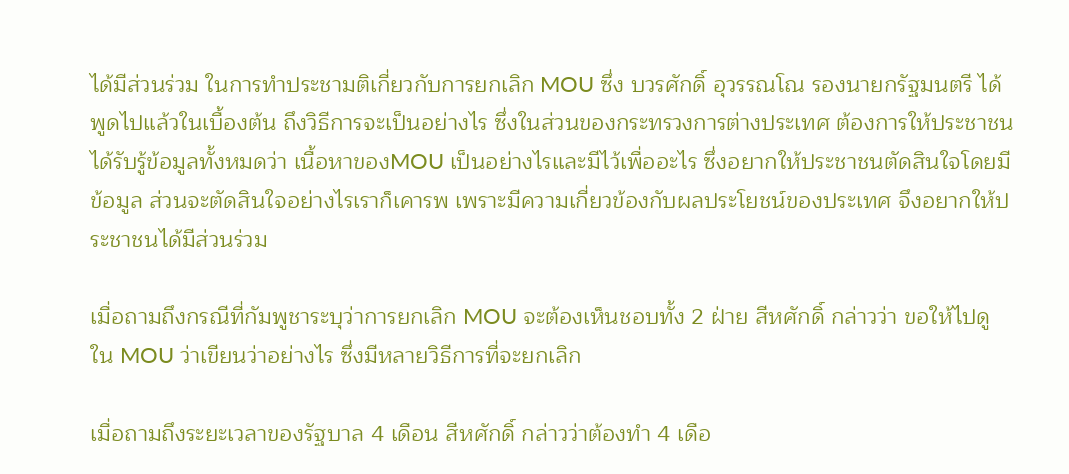ได้มีส่วนร่วม ในการทำประชามติเกี่ยวกับการยกเลิก MOU ซึ่ง บวรศักดิ์ อุวรรณโณ รองนายกรัฐมนตรี ได้พูดไปแล้วในเบื้องต้น ถึงวิธีการจะเป็นอย่างไร ซึ่งในส่วนของกระทรวงการต่างประเทศ ต้องการให้ประชาชนได้รับรู้ข้อมูลทั้งหมดว่า เนื้อหาของMOU เป็นอย่างไรและมีไว้เพื่ออะไร ซึ่งอยากให้ประชาชนตัดสินใจโดยมีข้อมูล ส่วนจะตัดสินใจอย่างไรเราก็เคารพ เพราะมีความเกี่ยวข้องกับผลประโยชน์ของประเทศ จึงอยากให้ประชาชนได้มีส่วนร่วม

เมื่อถามถึงกรณีที่กัมพูชาระบุว่าการยกเลิก MOU จะต้องเห็นชอบทั้ง 2 ฝ่าย สีหศักดิ์ กล่าวว่า ขอให้ไปดู ใน MOU ว่าเขียนว่าอย่างไร ซึ่งมีหลายวิธีการที่จะยกเลิก

เมื่อถามถึงระยะเวลาของรัฐบาล 4 เดือน สีหศักดิ์ กล่าวว่าต้องทำ 4 เดือ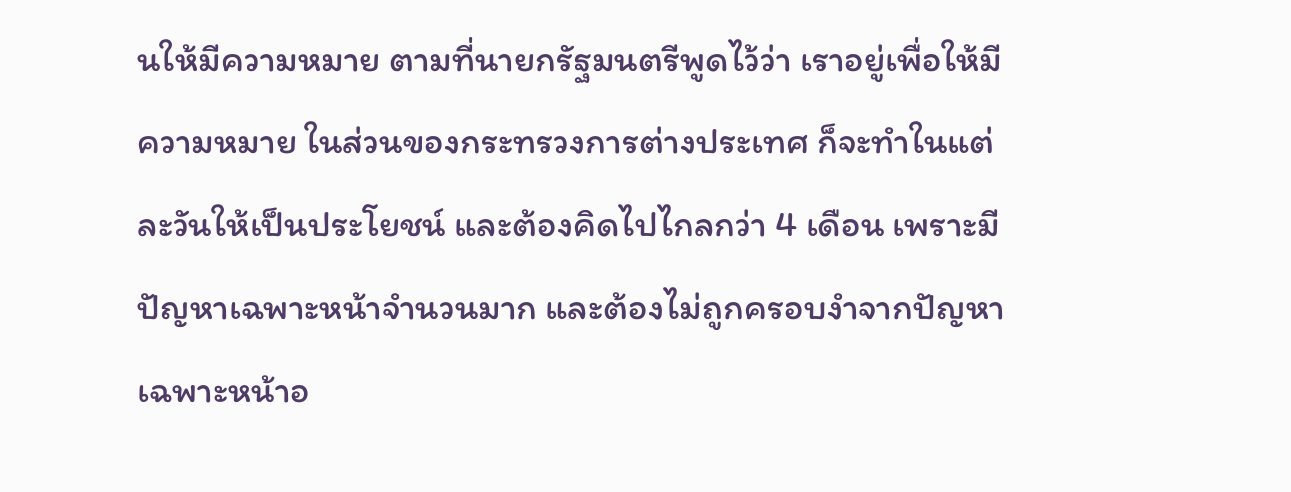นให้มีความหมาย ตามที่นายกรัฐมนตรีพูดไว้ว่า เราอยู่เพื่อให้มีความหมาย ในส่วนของกระทรวงการต่างประเทศ ก็จะทำในแต่ละวันให้เป็นประโยชน์ และต้องคิดไปไกลกว่า 4 เดือน เพราะมีปัญหาเฉพาะหน้าจำนวนมาก และต้องไม่ถูกครอบงำจากปัญหาเฉพาะหน้าอ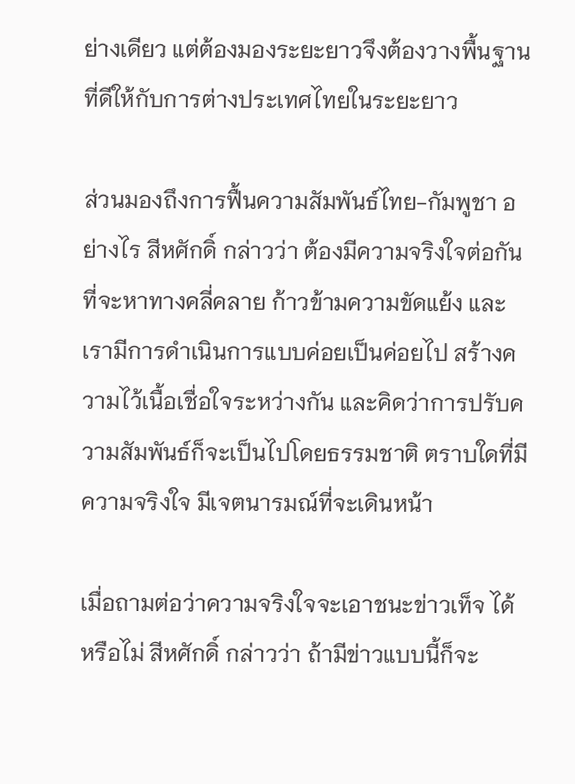ย่างเดียว แต่ต้องมองระยะยาวจึงต้องวางพื้นฐานที่ดีให้กับการต่างประเทศไทยในระยะยาว

ส่วนมองถึงการฟื้นความสัมพันธ์ไทย-กัมพูชา อย่างไร สีหศักดิ์ กล่าวว่า ต้องมีความจริงใจต่อกัน ที่จะหาทางคลี่คลาย ก้าวข้ามความขัดแย้ง และเรามีการดำเนินการแบบค่อยเป็นค่อยไป สร้างความไว้เนื้อเชื่อใจระหว่างกัน และคิดว่าการปรับความสัมพันธ์ก็จะเป็นไปโดยธรรมชาติ ตราบใดที่มีความจริงใจ มีเจตนารมณ์ที่จะเดินหน้า

เมื่อถามต่อว่าความจริงใจจะเอาชนะข่าวเท็จ ได้หรือไม่ สีหศักดิ์ กล่าวว่า ถ้ามีข่าวแบบนี้ก็จะ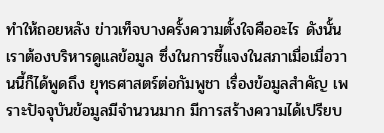ทำให้ถอยหลัง ข่าวเท็จบางครั้งความตั้งใจคืออะไร ดังนั้นเราต้องบริหารดูแลข้อมูล ซึ่งในการชี้แจงในสภาเมื่อเมื่อวานนี้ก็ได้พูดถึง ยุทธศาสตร์ต่อกัมพูชา เรื่องข้อมูลสำคัญ เพราะปัจจุบันข้อมูลมีจำนวนมาก มีการสร้างความได้เปรียบ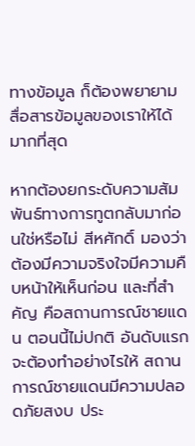ทางข้อมูล ก็ต้องพยายามสื่อสารข้อมูลของเราให้ได้มากที่สุด

หากต้องยกระดับความสัมพันธ์ทางการทูตกลับมาก่อนใช่หรือไม่ สีหศักดิ์ มองว่า ต้องมีความจริงใจมีความคืบหน้าให้เห็นก่อน และที่สำคัญ คือสถานการณ์ชายแดน ตอนนี้ไม่ปกติ อันดับแรกจะต้องทำอย่างไรให้ สถานการณ์ชายแดนมีความปลอดภัยสงบ ประ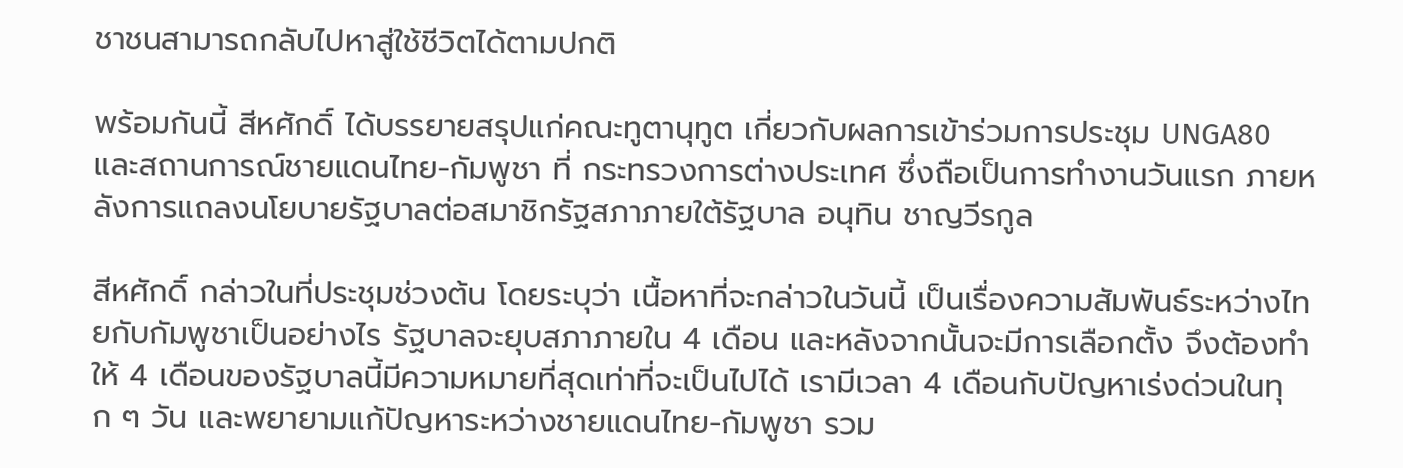ชาชนสามารถกลับไปหาสู่ใช้ชีวิตได้ตามปกติ

พร้อมกันนี้ สีหศักดิ์ ได้บรรยายสรุปแก่คณะทูตานุทูต เกี่ยวกับผลการเข้าร่วมการประชุม UNGA80 และสถานการณ์ชายแดนไทย-กัมพูชา ที่ กระทรวงการต่างประเทศ ซึ่งถือเป็นการทำงานวันแรก ภายหลังการแถลงนโยบายรัฐบาลต่อสมาชิกรัฐสภาภายใต้รัฐบาล อนุทิน ชาญวีรกูล

สีหศักดิ์ กล่าวในที่ประชุมช่วงต้น โดยระบุว่า เนื้อหาที่จะกล่าวในวันนี้ เป็นเรื่องความสัมพันธ์ระหว่างไทยกับกัมพูชาเป็นอย่างไร รัฐบาลจะยุบสภาภายใน 4 เดือน และหลังจากนั้นจะมีการเลือกตั้ง จึงต้องทำให้ 4 เดือนของรัฐบาลนี้มีความหมายที่สุดเท่าที่จะเป็นไปได้ เรามีเวลา 4 เดือนกับปัญหาเร่งด่วนในทุก ๆ วัน และพยายามแก้ปัญหาระหว่างชายแดนไทย-กัมพูชา รวม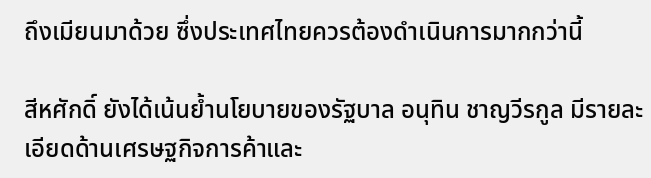ถึงเมียนมาด้วย ซึ่งประเทศไทยควรต้องดำเนินการมากกว่านี้

สีหศักดิ์ ยังได้เน้นย้ำนโยบายของรัฐบาล อนุทิน ชาญวีรกูล มีรายละเอียดด้านเศรษฐกิจการค้าและ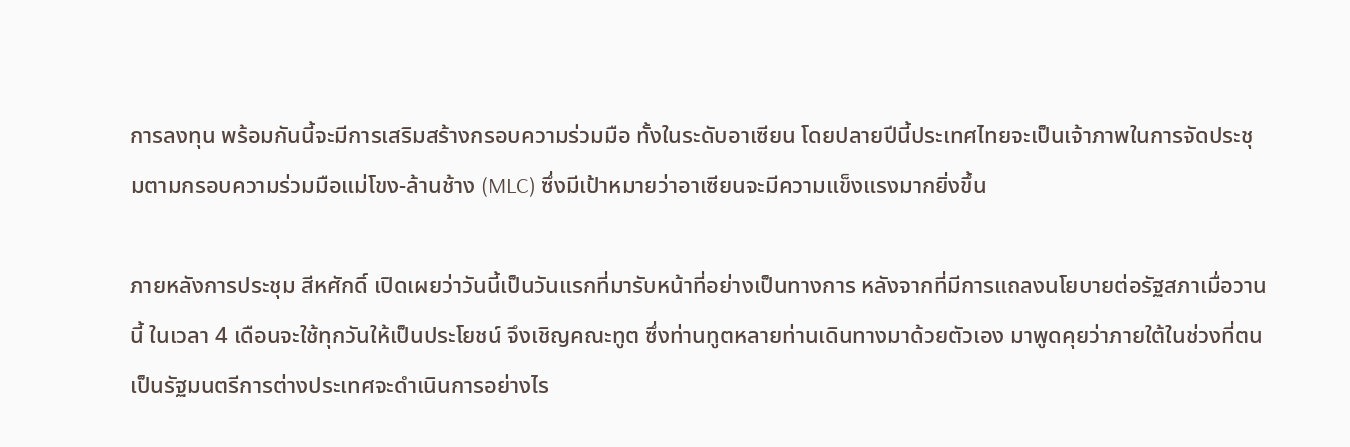การลงทุน พร้อมกันนี้จะมีการเสริมสร้างกรอบความร่วมมือ ทั้งในระดับอาเซียน โดยปลายปีนี้ประเทศไทยจะเป็นเจ้าภาพในการจัดประชุมตามกรอบความร่วมมือแม่โขง-ล้านช้าง (MLC) ซึ่งมีเป้าหมายว่าอาเซียนจะมีความแข็งแรงมากยิ่งขึ้น

ภายหลังการประชุม สีหศักดิ์ เปิดเผยว่าวันนี้เป็นวันแรกที่มารับหน้าที่อย่างเป็นทางการ หลังจากที่มีการแถลงนโยบายต่อรัฐสภาเมื่อวานนี้ ในเวลา 4 เดือนจะใช้ทุกวันให้เป็นประโยชน์ จึงเชิญคณะทูต ซึ่งท่านทูตหลายท่านเดินทางมาด้วยตัวเอง มาพูดคุยว่าภายใต้ในช่วงที่ตนเป็นรัฐมนตรีการต่างประเทศจะดำเนินการอย่างไร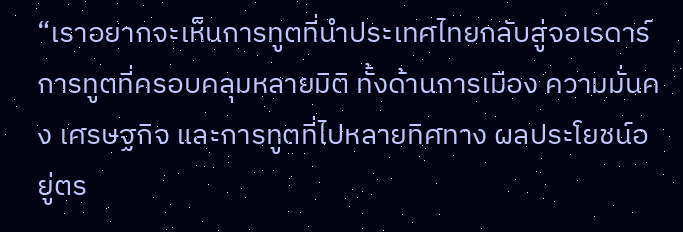“เราอยากจะเห็นการทูตที่นำประเทศไทยกลับสู่จอเรดาร์ การทูตที่ครอบคลุมหลายมิติ ทั้งด้านการเมือง ความมั่นคง เศรษฐกิจ และการทูตที่ไปหลายทิศทาง ผลประโยชน์อยู่ตร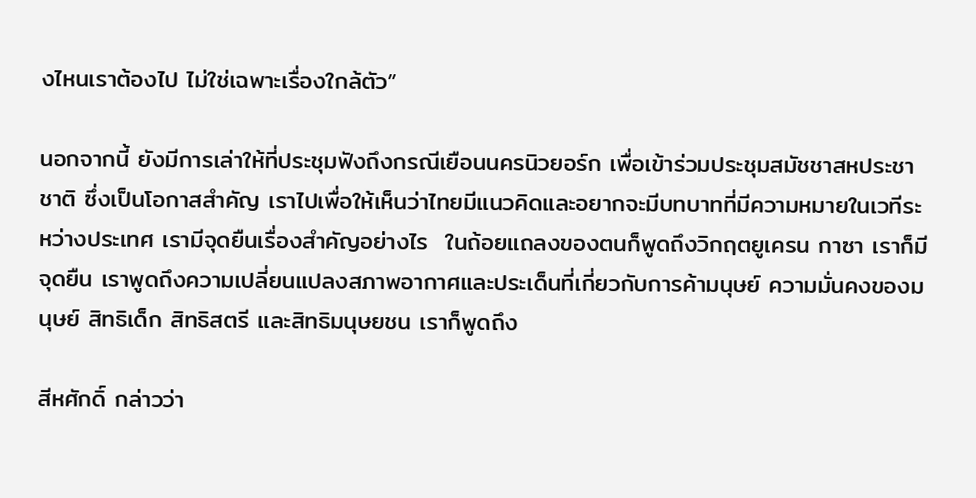งไหนเราต้องไป ไม่ใช่เฉพาะเรื่องใกล้ตัว”

นอกจากนี้ ยังมีการเล่าให้ที่ประชุมฟังถึงกรณีเยือนนครนิวยอร์ก เพื่อเข้าร่วมประชุมสมัชชาสหประชาชาติ ซึ่งเป็นโอกาสสำคัญ เราไปเพื่อให้เห็นว่าไทยมีแนวคิดและอยากจะมีบทบาทที่มีความหมายในเวทีระหว่างประเทศ เรามีจุดยืนเรื่องสำคัญอย่างไร  ในถ้อยแถลงของตนก็พูดถึงวิกฤตยูเครน กาซา เราก็มีจุดยืน เราพูดถึงความเปลี่ยนแปลงสภาพอากาศและประเด็นที่เกี่ยวกับการค้ามนุษย์ ความมั่นคงของมนุษย์ สิทธิเด็ก สิทธิสตรี และสิทธิมนุษยชน เราก็พูดถึง

สีหศักดิ์ กล่าวว่า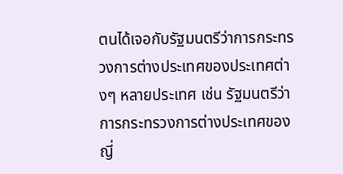ตนได้เจอกับรัฐมนตรีว่าการกระทรวงการต่างประเทศของประเทศต่างๆ หลายประเทศ เช่น รัฐมนตรีว่าการกระทรวงการต่างประเทศของญี่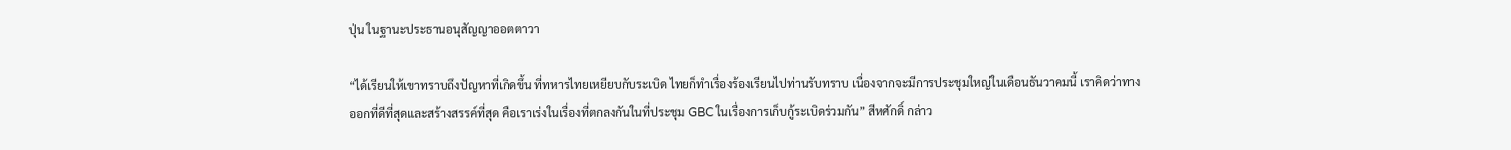ปุ่น ในฐานะประธานอนุสัญญาออตตาวา

“ได้เรียนให้เขาทราบถึงปัญหาที่เกิดขึ้น ที่ทหารไทยเหยียบกับระเบิด ไทยก็ทำเรื่องร้องเรียนไปท่านรับทราบ เนื่องจากจะมีการประชุมใหญ่ในเดือนธันวาคมนี้ เราคิดว่าทางออกที่ดีที่สุดและสร้างสรรค์ที่สุด คือเราเร่งในเรื่องที่ตกลงกันในที่ประชุม GBC ในเรื่องการเก็บกู้ระเบิดร่วมกัน” สีหศักดิ์ กล่าว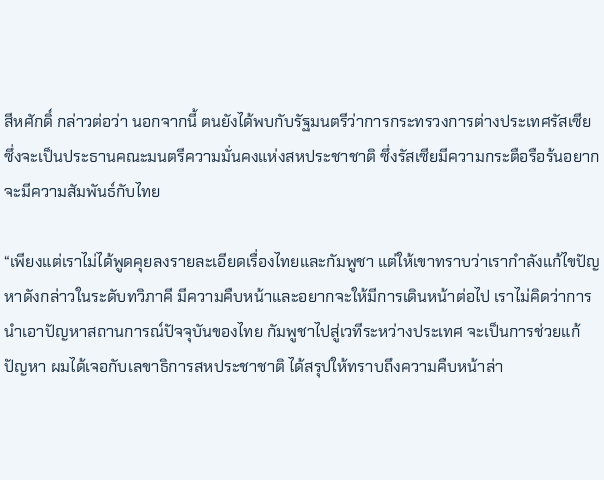สีหศักดิ์ กล่าวต่อว่า นอกจากนี้ ตนยังได้พบกับรัฐมนตรีว่าการกระทรวงการต่างประเทศรัสเซีย ซึ่งจะเป็นประธานคณะมนตรีความมั่นคงแห่งสหประชาชาติ ซึ่งรัสเซียมีความกระตือรือร้นอยากจะมีความสัมพันธ์กับไทย

“เพียงแต่เราไม่ได้พูดคุยลงรายละเอียดเรื่องไทยและกัมพูชา แต่ให้เขาทราบว่าเรากำลังแก้ไขปัญหาดังกล่าวในระดับทวิภาคี มีความคืบหน้าและอยากจะให้มีการเดินหน้าต่อไป เราไม่คิดว่าการนำเอาปัญหาสถานการณ์ปัจจุบันของไทย กัมพูชาไปสู่เวทีระหว่างประเทศ จะเป็นการช่วยแก้ปัญหา ผมได้เจอกับเลขาธิการสหประชาชาติ ได้สรุปให้ทราบถึงความคืบหน้าล่า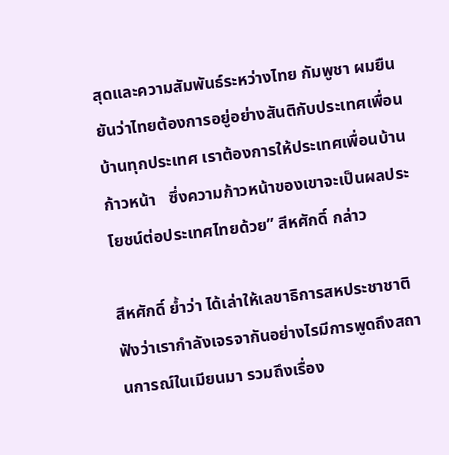สุดและความสัมพันธ์ระหว่างไทย กัมพูชา ผมยืนยันว่าไทยต้องการอยู่อย่างสันติกับประเทศเพื่อนบ้านทุกประเทศ เราต้องการให้ประเทศเพื่อนบ้านก้าวหน้า   ซึ่งความก้าวหน้าของเขาจะเป็นผลประโยชน์ต่อประเทศไทยด้วย” สีหศักดิ์ กล่าว

สีหศักดิ์ ย้ำว่า ได้เล่าให้เลขาธิการสหประชาชาติ ฟังว่าเรากำลังเจรจากันอย่างไรมีการพูดถึงสถานการณ์ในเมียนมา รวมถึงเรื่อง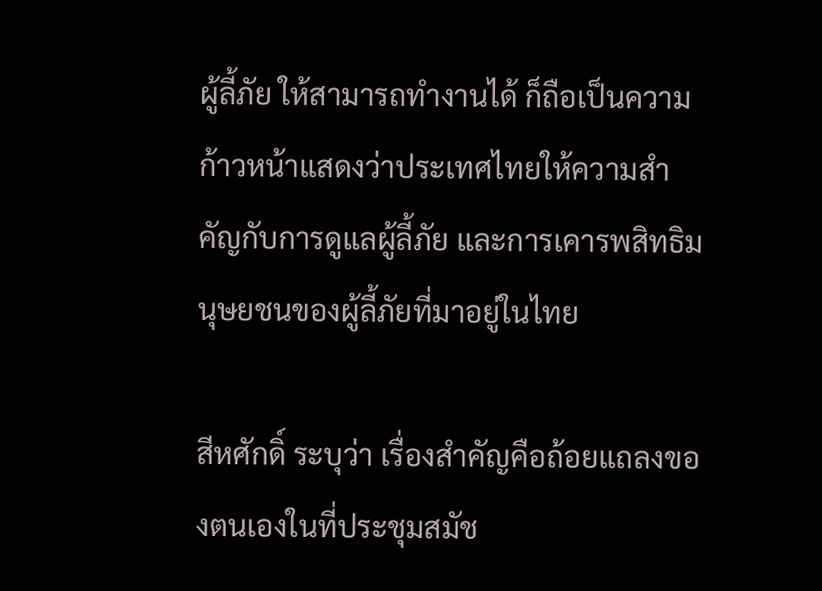ผู้ลี้ภัย ให้สามารถทำงานได้ ก็ถือเป็นความก้าวหน้าแสดงว่าประเทศไทยให้ความสำคัญกับการดูแลผู้ลี้ภัย และการเคารพสิทธิมนุษยชนของผู้ลี้ภัยที่มาอยู่ในไทย

สีหศักดิ์ ระบุว่า เรื่องสำคัญคือถ้อยแถลงของตนเองในที่ประชุมสมัช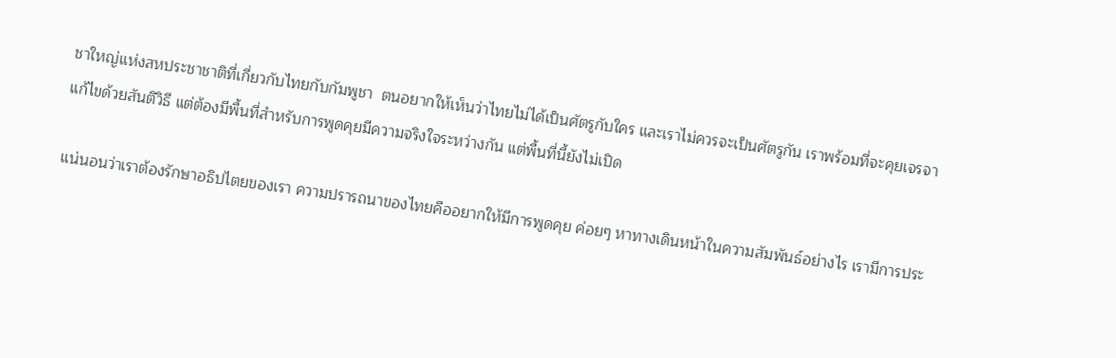ชาใหญ่แห่งสหประชาชาติที่เกี่ยวกับไทยกับกัมพูชา  ตนอยากให้เห็นว่าไทยไม่ได้เป็นศัตรูกับใคร และเราไม่ควรจะเป็นศัตรูกัน เราพร้อมที่จะคุยเจรจาแก้ไขด้วยสันติวิธี แต่ต้องมีพื้นที่สำหรับการพูดคุยมีความจริงใจระหว่างกัน แต่พื้นที่นี้ยังไม่เปิด

แน่นอนว่าเราต้องรักษาอธิปไตยของเรา ความปรารถนาของไทยคืออยากให้มีการพูดคุย ค่อยๆ หาทางเดินหน้าในความสัมพันธ์อย่างไร เรามีการประ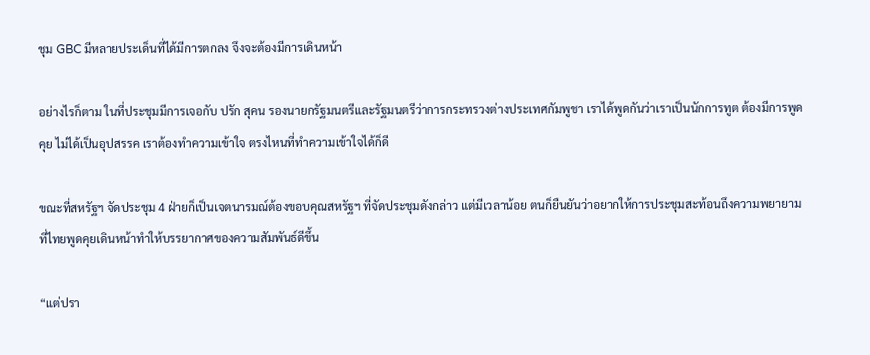ชุม GBC มีหลายประเด็นที่ได้มีการตกลง จึงจะต้องมีการเดินหน้า

อย่างไรก็ตาม ในที่ประชุมมีการเจอกับ ปรัก สุคน รองนายกรัฐมนตรีและรัฐมนตรีว่าการกระทรวงต่างประเทศกัมพูชา เราได้พูดกันว่าเราเป็นนักการทูต ต้องมีการพูดคุย ไม่ได้เป็นอุปสรรค เราต้องทำความเข้าใจ ตรงไหนที่ทำความเข้าใจได้ก็ดี

ขณะที่สหรัฐฯ จัดประชุม 4 ฝ่ายก็เป็นเจตนารมณ์ต้องขอบคุณสหรัฐฯ ที่จัดประชุมดังกล่าว แต่มีเวลาน้อย ตนก็ยืนยันว่าอยากให้การประชุมสะท้อนถึงความพยายามที่ไทยพูดคุยเดินหน้าทำให้บรรยากาศของความสัมพันธ์ดีขึ้น

“แต่ปรา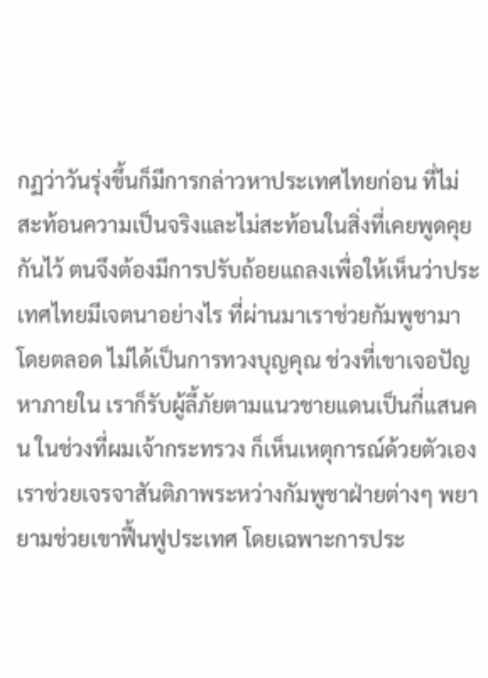กฏว่าวันรุ่งขึ้นก็มีการกล่าวหาประเทศไทยก่อน ที่ไม่สะท้อนความเป็นจริงและไม่สะท้อนในสิ่งที่เคยพูดคุยกันไว้ ตนจึงต้องมีการปรับถ้อยแถลงเพื่อให้เห็นว่าประเทศไทยมีเจตนาอย่างไร ที่ผ่านมาเราช่วยกัมพูชามาโดยตลอด ไม่ได้เป็นการทวงบุญคุณ ช่วงที่เขาเจอปัญหาภายใน เราก็รับผู้ลี้ภัยตามแนวชายแดนเป็นกี่แสนคน ในช่วงที่ผมเจ้ากระทรวง ก็เห็นเหตุการณ์ด้วยตัวเอง เราช่วยเจรจาสันติภาพระหว่างกัมพูชาฝ่ายต่างๆ พยายามช่วยเขาฟื้นฟูประเทศ โดยเฉพาะการประ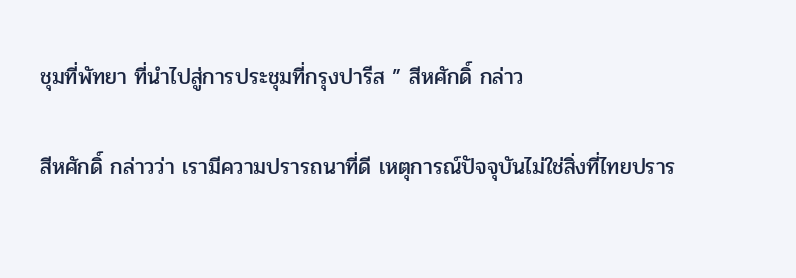ชุมที่พัทยา ที่นำไปสู่การประชุมที่กรุงปารีส ” สีหศักดิ์ กล่าว

สีหศักดิ์ กล่าวว่า เรามีความปรารถนาที่ดี เหตุการณ์ปัจจุบันไม่ใช่สิ่งที่ไทยปราร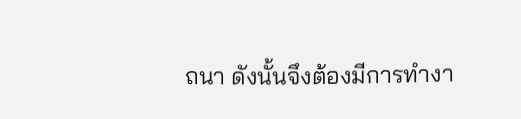ถนา ดังนั้นจึงต้องมีการทำงา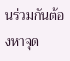นร่วมกันต้องหาจุด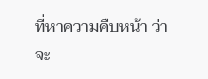ที่หาความคืบหน้า ว่าจะ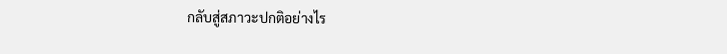กลับสู่สภาวะปกติอย่างไร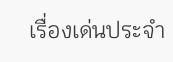เรื่องเด่นประจำ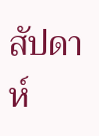สัปดาห์